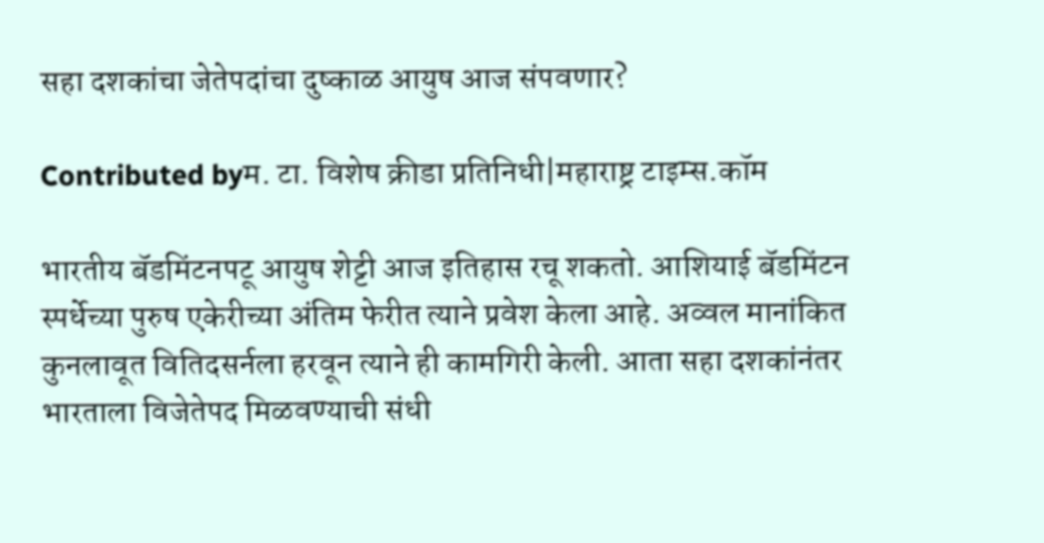सहा दशकांचा जेतेपदांचा दुष्काळ आयुष आज संपवणार?

Contributed byम. टा. विशेष क्रीडा प्रतिनिधी|महाराष्ट्र टाइम्स.कॉम

भारतीय बॅडमिंटनपटू आयुष शेट्टी आज इतिहास रचू शकतो. आशियाई बॅडमिंटन स्पर्धेच्या पुरुष एकेरीच्या अंतिम फेरीत त्याने प्रवेश केला आहे. अव्वल मानांकित कुनलावूत वितिदसर्नला हरवून त्याने ही कामगिरी केली. आता सहा दशकांनंतर भारताला विजेतेपद मिळवण्याची संधी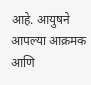आहे. आयुषने आपल्या आक्रमक आणि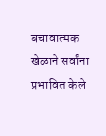बचावात्मक खेळाने सर्वांना प्रभावित केले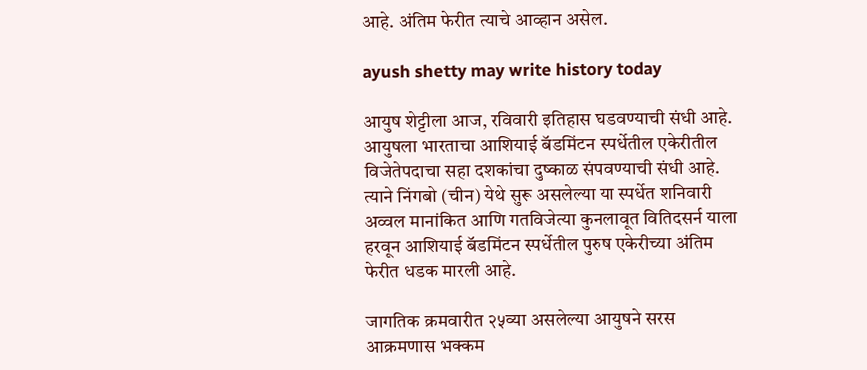आहे. अंतिम फेरीत त्याचे आव्हान असेल.

ayush shetty may write history today

आयुष शेट्टीला आज, रविवारी इतिहास घडवण्याची संधी आहे. आयुषला भारताचा आशियाई बॅडमिंटन स्पर्धेतील एकेरीतील विजेतेपदाचा सहा दशकांचा दुष्काळ संपवण्याची संधी आहे. त्याने निंगबो (चीन) येथे सुरू असलेल्या या स्पर्धेत शनिवारी अव्वल मानांकित आणि गतविजेत्या कुनलावूत वितिदसर्न याला हरवून आशियाई बॅडमिंटन स्पर्धेतील पुरुष एकेरीच्या अंतिम फेरीत धडक मारली आहे.

जागतिक क्रमवारीत २५व्या असलेल्या आयुषने सरस आक्रमणास भक्कम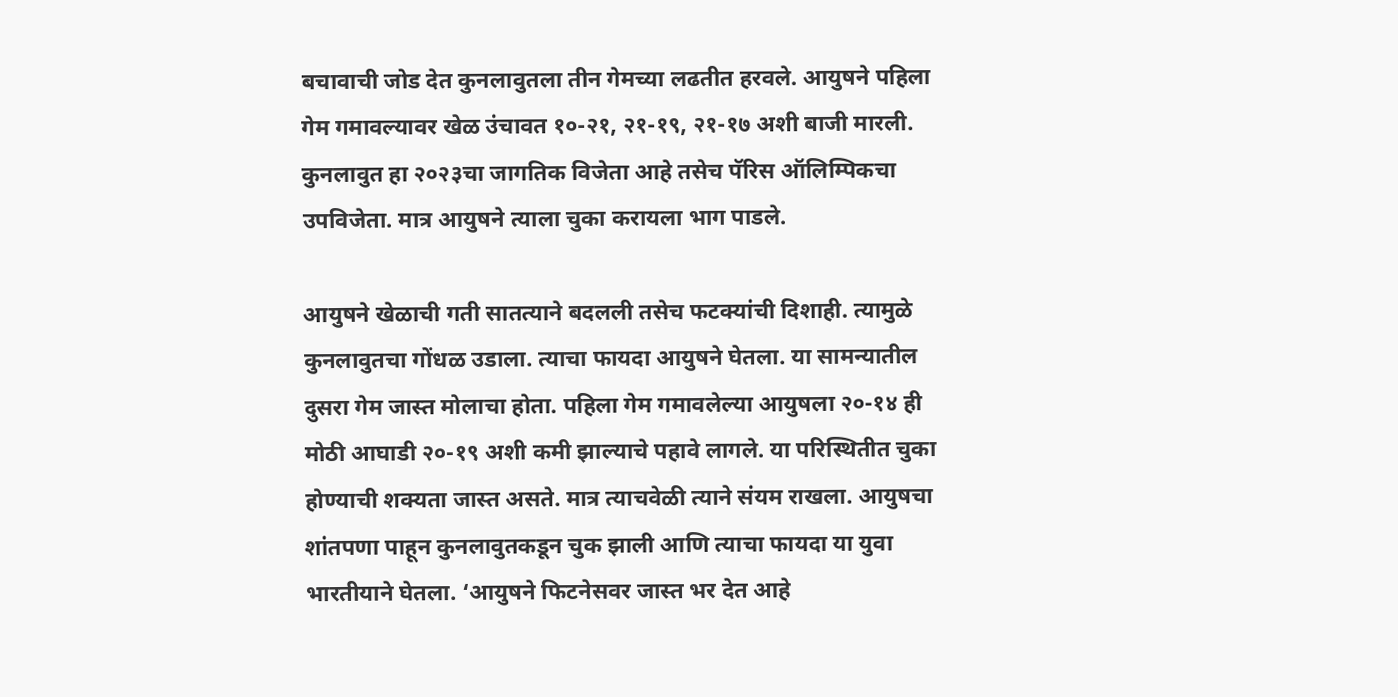बचावाची जोड देत कुनलावुतला तीन गेमच्या लढतीत हरवले. आयुषने पहिला गेम गमावल्यावर खेळ उंचावत १०-२१, २१-१९, २१-१७ अशी बाजी मारली. कुनलावुत हा २०२३चा जागतिक विजेता आहे तसेच पॅरिस ऑलिम्पिकचा उपविजेता. मात्र आयुषने त्याला चुका करायला भाग पाडले.

आयुषने खेळाची गती सातत्याने बदलली तसेच फटक्यांची दिशाही. त्यामुळे कुनलावुतचा गोंधळ उडाला. त्याचा फायदा आयुषने घेतला. या सामन्यातील दुसरा गेम जास्त मोलाचा होता. पहिला गेम गमावलेल्या आयुषला २०-१४ ही मोठी आघाडी २०-१९ अशी कमी झाल्याचे पहावे लागले. या परिस्थितीत चुका होण्याची शक्यता जास्त असते. मात्र त्याचवेळी त्याने संयम राखला. आयुषचा शांतपणा पाहून कुनलावुतकडून चुक झाली आणि त्याचा फायदा या युवा भारतीयाने घेतला. ‘आयुषने फिटनेसवर जास्त भर देत आहे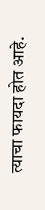त्याचा फायदा होत आहे.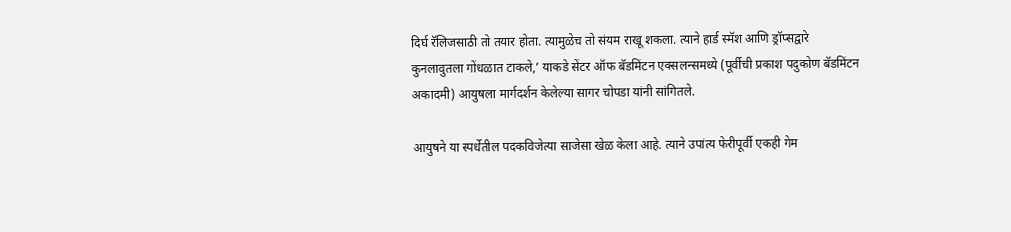दिर्घ रॅलिजसाठी तो तयार होता. त्यामुळेच तो संयम राखू शकला. त्याने हार्ड स्मॅश आणि ड्रॉप्सद्वारे कुनलावुतला गोंधळात टाकले,’ याकडे सेंटर ऑफ बॅडमिंटन एक्सलन्समध्ये (पूर्वीची प्रकाश पदुकोण बॅडमिंटन अकादमी) आयुषला मार्गदर्शन केलेल्या सागर चोपडा यांनी सांगितले.

आयुषने या स्पर्धेतील पदकविजेत्या साजेसा खेळ केला आहे. त्याने उपांत्य फेरीपूर्वी एकही गेम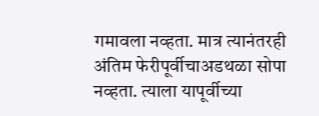गमावला नव्हता. मात्र त्यानंतरही अंतिम फेरीपूर्वीचाअडथळा सोपा नव्हता. त्याला यापूर्वीच्या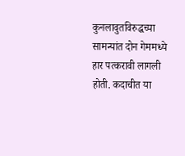कुनलावुतविरुद्धच्या सामन्यांत दोन गेममध्ये हार पत्करावी लागली होती. कदाचीत या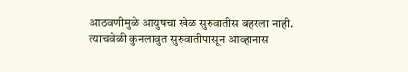आठवणीमुळे आयुषचा खेळ सुरुवातीस बहरला नाही. त्याचवेळी कुनलावुत सुरुवातीपासून आव्हानास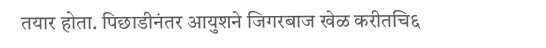तयार होता. पिछाडीनंतर आयुशने जिगरबाज खेळ करीतचि६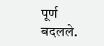पूर्ण बदलले.